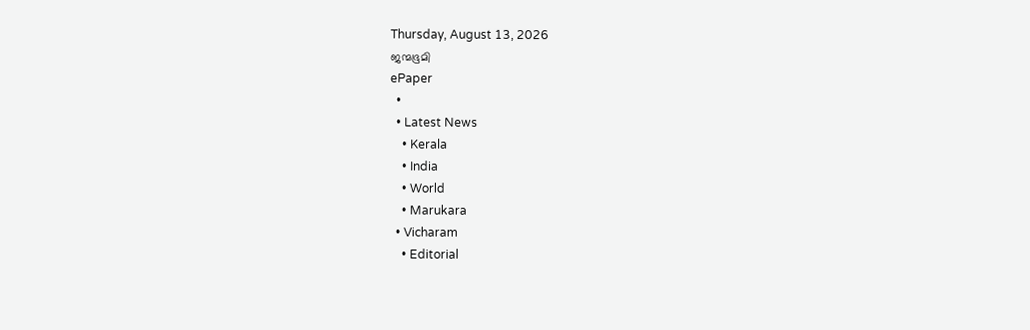Thursday, August 13, 2026
ജന്മഭൂമി
ePaper
  •
  • Latest News
    • Kerala
    • India
    • World
    • Marukara
  • Vicharam
    • Editorial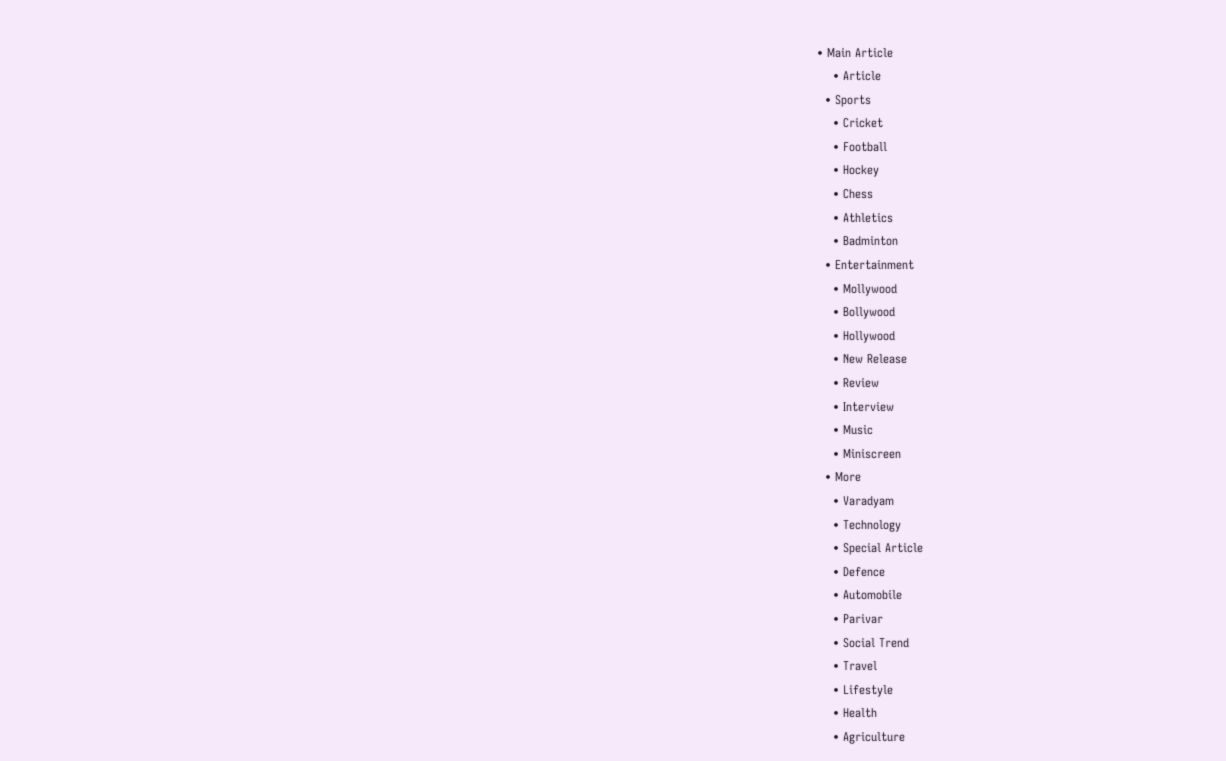• Main Article
    • Article
  • Sports
    • Cricket
    • Football
    • Hockey
    • Chess
    • Athletics
    • Badminton
  • Entertainment
    • Mollywood
    • Bollywood
    • Hollywood
    • New Release
    • Review
    • Interview
    • Music
    • Miniscreen
  • More
    • Varadyam
    • Technology
    • Special Article
    • Defence
    • Automobile
    • Parivar
    • Social Trend
    • Travel
    • Lifestyle
    • Health
    • Agriculture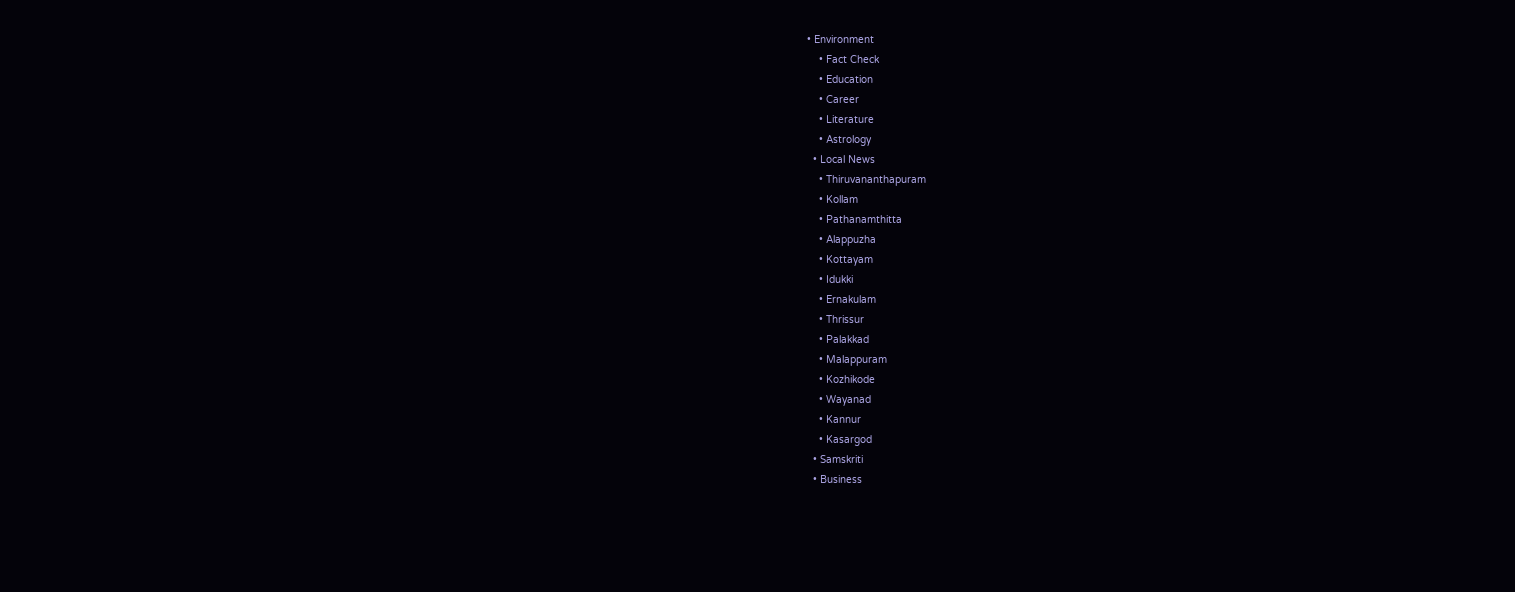• Environment
    • Fact Check
    • Education
    • Career
    • Literature
    • Astrology
  • Local News
    • Thiruvananthapuram
    • Kollam
    • Pathanamthitta
    • Alappuzha
    • Kottayam
    • Idukki
    • Ernakulam
    • Thrissur
    • Palakkad
    • Malappuram
    • Kozhikode
    • Wayanad
    • Kannur
    • Kasargod
  • Samskriti
  • Business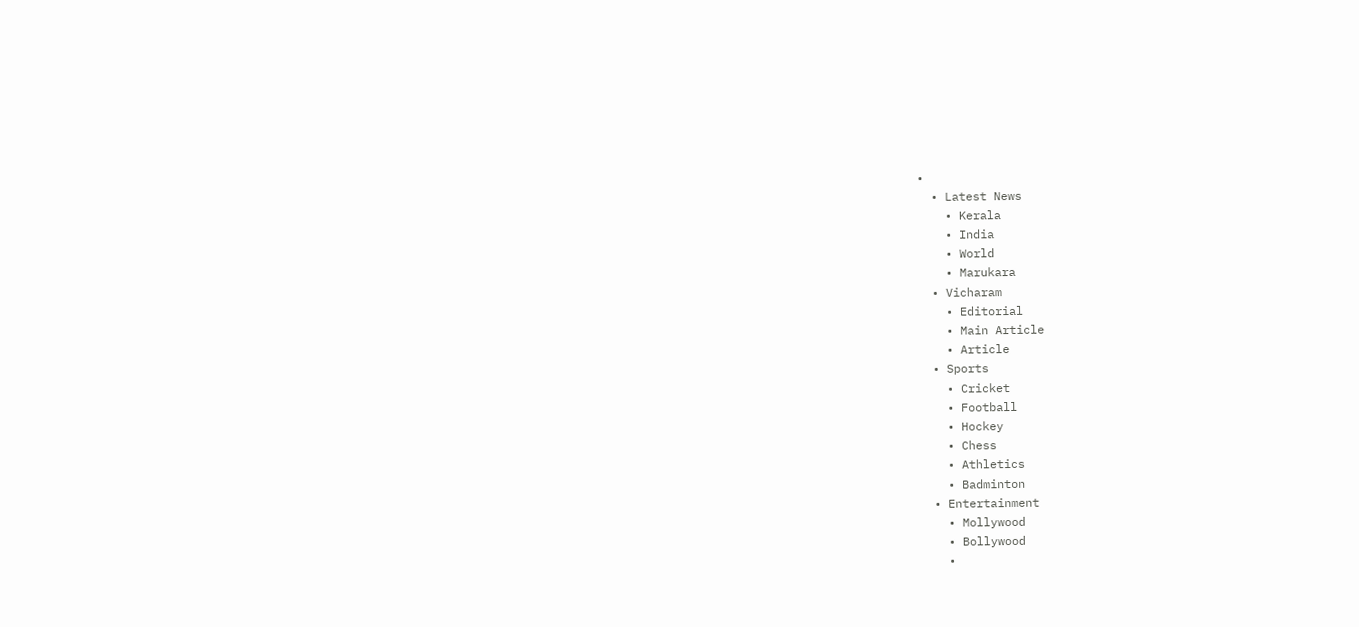•
  • Latest News
    • Kerala
    • India
    • World
    • Marukara
  • Vicharam
    • Editorial
    • Main Article
    • Article
  • Sports
    • Cricket
    • Football
    • Hockey
    • Chess
    • Athletics
    • Badminton
  • Entertainment
    • Mollywood
    • Bollywood
    •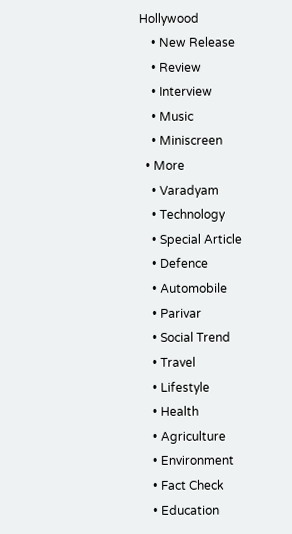Hollywood
    • New Release
    • Review
    • Interview
    • Music
    • Miniscreen
  • More
    • Varadyam
    • Technology
    • Special Article
    • Defence
    • Automobile
    • Parivar
    • Social Trend
    • Travel
    • Lifestyle
    • Health
    • Agriculture
    • Environment
    • Fact Check
    • Education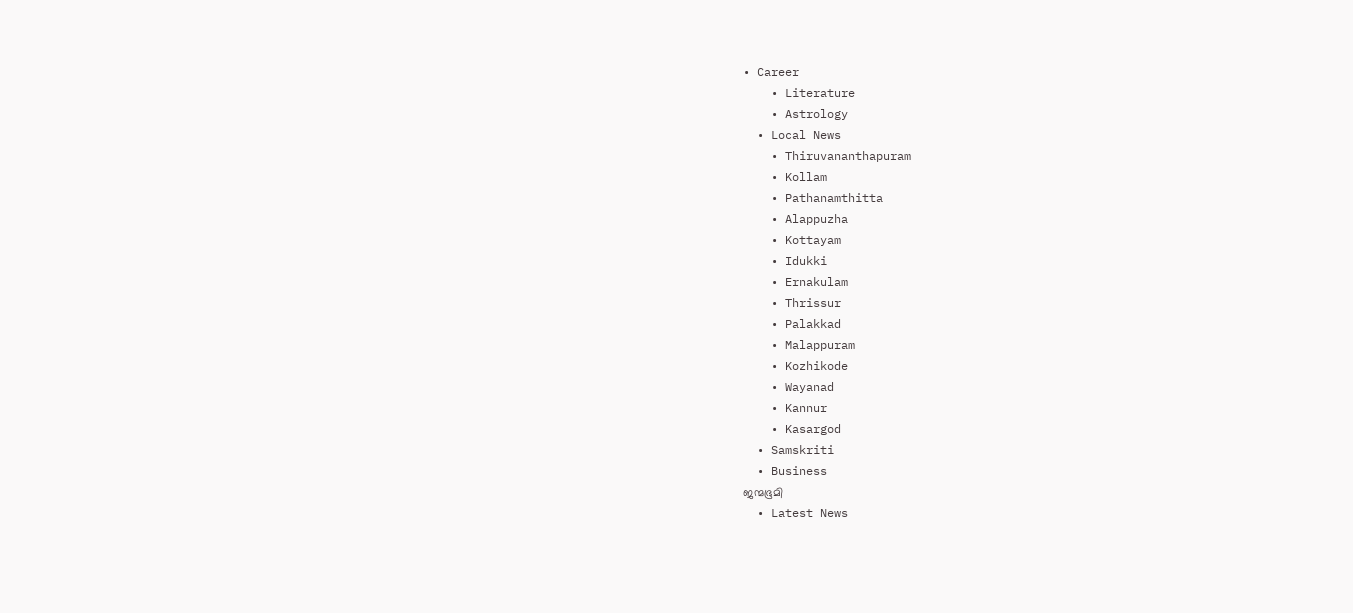• Career
    • Literature
    • Astrology
  • Local News
    • Thiruvananthapuram
    • Kollam
    • Pathanamthitta
    • Alappuzha
    • Kottayam
    • Idukki
    • Ernakulam
    • Thrissur
    • Palakkad
    • Malappuram
    • Kozhikode
    • Wayanad
    • Kannur
    • Kasargod
  • Samskriti
  • Business
ജന്മഭൂമി
  • Latest News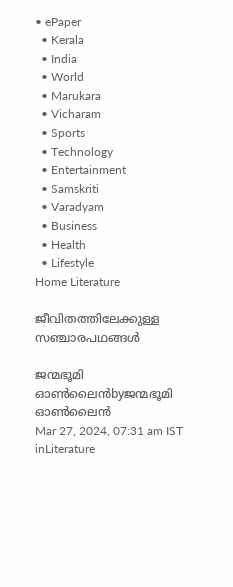• ePaper
  • Kerala
  • India
  • World
  • Marukara
  • Vicharam
  • Sports
  • Technology
  • Entertainment
  • Samskriti
  • Varadyam
  • Business
  • Health
  • Lifestyle
Home Literature

ജീവിതത്തിലേക്കുള്ള സഞ്ചാരപഥങ്ങൾ

ജന്മഭൂമി ഓണ്‍ലൈന്‍byജന്മഭൂമി ഓണ്‍ലൈന്‍
Mar 27, 2024, 07:31 am IST
inLiterature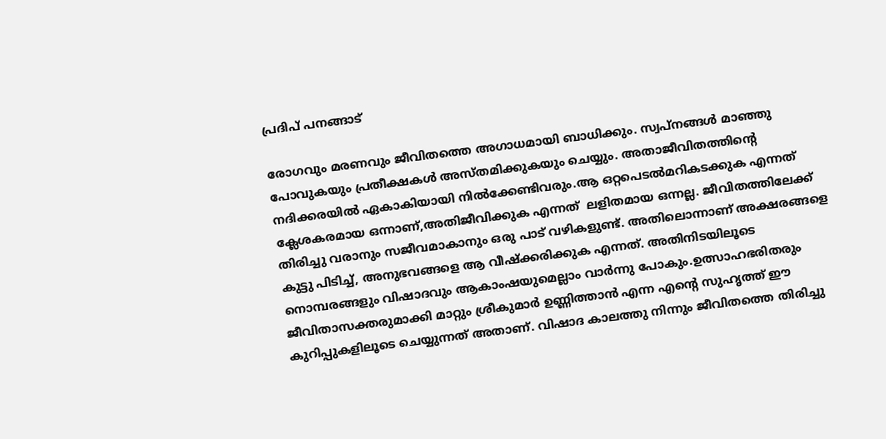പ്രദിപ് പനങ്ങാട്

രോഗവും മരണവും ജീവിതത്തെ അഗാധമായി ബാധിക്കും. സ്വപ്നങ്ങൾ മാഞ്ഞു പോവുകയും പ്രതീക്ഷകൾ അസ്തമിക്കുകയും ചെയ്യും. അതാജീവിതത്തിന്റെ നദിക്കരയിൽ ഏകാകിയായി നിൽക്കേണ്ടിവരും.ആ ഒറ്റപെടൽമറികടക്കുക എന്നത് ക്ലേശകരമായ ഒന്നാണ്,അതിജീവിക്കുക എന്നത്  ലളിതമായ ഒന്നല്ല. ജീവിതത്തിലേക്ക് തിരിച്ചു വരാനും സജീവമാകാനും ഒരു പാട് വഴികളുണ്ട്. അതിലൊന്നാണ് അക്ഷരങ്ങളെ കുട്ടു പിടിച്ച്, അനുഭവങ്ങളെ ആ വീഷ്ക്കരിക്കുക എന്നത്. അതിനിടയിലൂടെ നൊമ്പരങ്ങളും വിഷാദവും ആകാംഷയുമെല്ലാം വാർന്നു പോകും.ഉത്സാഹഭരിതരും ജീവിതാസക്തരുമാക്കി മാറ്റും ശ്രീകുമാർ ഉണ്ണിത്താൻ എന്ന എന്റെ സുഹൃത്ത് ഈ കുറിപ്പുകളിലൂടെ ചെയ്യുന്നത് അതാണ്. വിഷാദ കാലത്തു നിന്നും ജീവിതത്തെ തിരിച്ചു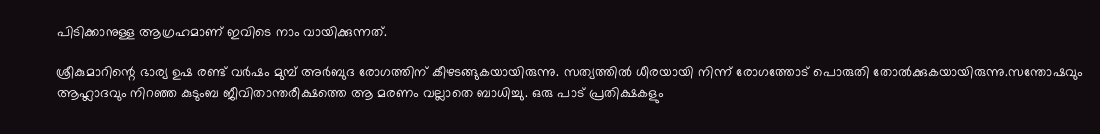പിടിക്കാനുള്ള ആഗ്രഹമാണ് ഇവിടെ നാം വായിക്കുന്നത്.

ശ്രീകുമാറിന്റെ ഭാര്യ ഉഷ രണ്ട് വർഷം മുമ്പ് അർബുദ രോഗത്തിന് കീഴടങ്ങുകയായിരുന്നു. സത്യത്തിൽ ധീരയായി നിന്ന് രോഗത്തോട് പൊരുതി തോൽക്കുകയായിരുന്നു.സന്തോഷവും ആഹ്ലാദവും നിറഞ്ഞ കുടുംബ ജീവിതാന്തരീക്ഷത്തെ ആ മരണം വല്ലാതെ ബാധിച്ചു. ഒരു പാട് പ്രതിക്ഷകളും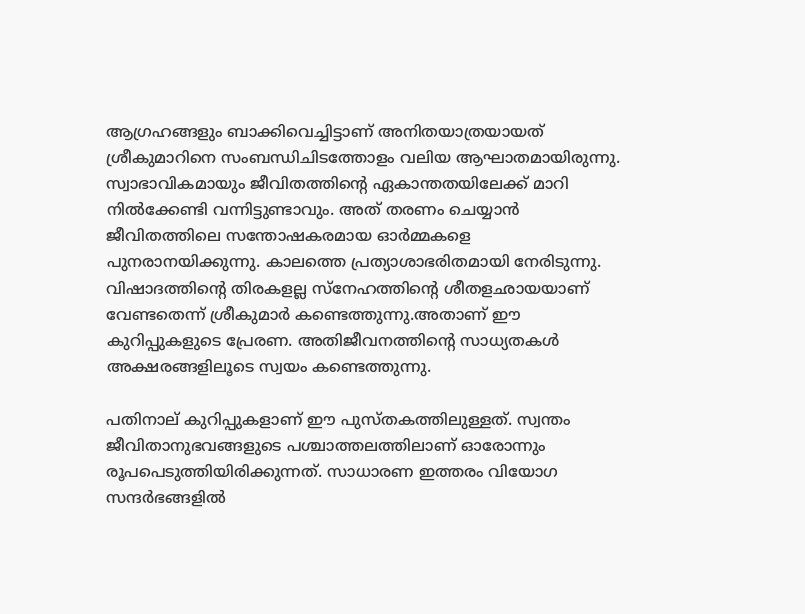ആഗ്രഹങ്ങളും ബാക്കിവെച്ചിട്ടാണ് അനിതയാത്രയായത് ശ്രീകുമാറിനെ സംബന്ധിചിടത്തോളം വലിയ ആഘാതമായിരുന്നു. സ്വാഭാവികമായും ജീവിതത്തിന്റെ ഏകാന്തതയിലേക്ക് മാറി നിൽക്കേണ്ടി വന്നിട്ടുണ്ടാവും. അത് തരണം ചെയ്യാൻ ജീവിതത്തിലെ സന്തോഷകരമായ ഓർമ്മകളെ പുനരാനയിക്കുന്നു. കാലത്തെ പ്രത്യാശാഭരിതമായി നേരിടുന്നു. വിഷാദത്തിന്റെ തിരകളല്ല സ്നേഹത്തിന്റെ ശീതളഛായയാണ് വേണ്ടതെന്ന് ശ്രീകുമാർ കണ്ടെത്തുന്നു.അതാണ് ഈ കുറിപ്പുകളുടെ പ്രേരണ. അതിജീവനത്തിന്റെ സാധ്യതകൾ അക്ഷരങ്ങളിലൂടെ സ്വയം കണ്ടെത്തുന്നു.

പതിനാല് കുറിപ്പുകളാണ് ഈ പുസ്തകത്തിലുള്ളത്. സ്വന്തം ജീവിതാനുഭവങ്ങളുടെ പശ്ചാത്തലത്തിലാണ് ഓരോന്നും രൂപപെടുത്തിയിരിക്കുന്നത്. സാധാരണ ഇത്തരം വിയോഗ സന്ദർഭങ്ങളിൽ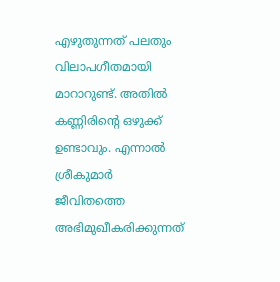എഴുതുന്നത് പലതും വിലാപഗീതമായി മാറാറുണ്ട്. അതിൽ കണ്ണിരിന്റെ ഒഴുക്ക് ഉണ്ടാവും. എന്നാൽ ശ്രീകുമാർ ജീവിതത്തെ അഭിമുഖീകരിക്കുന്നത്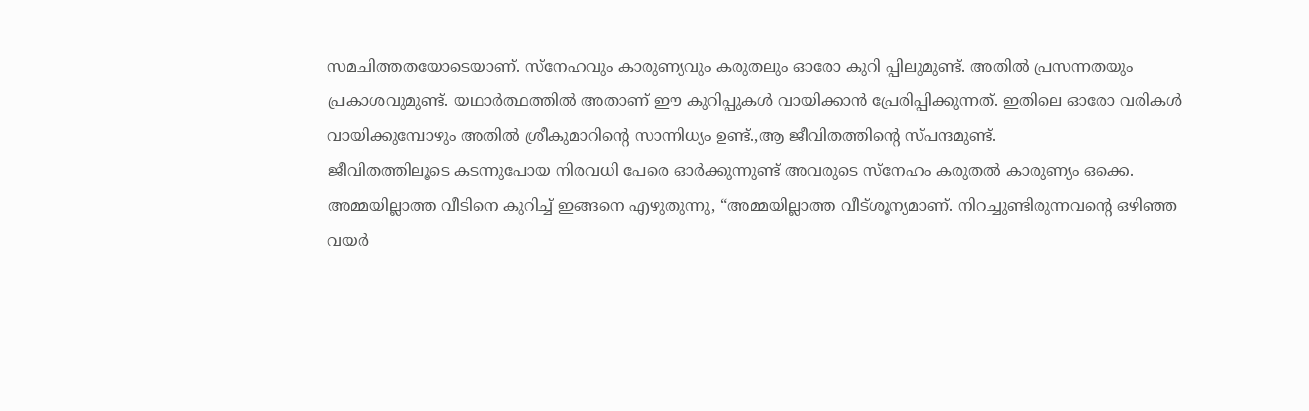സമചിത്തതയോടെയാണ്. സ്നേഹവും കാരുണ്യവും കരുതലും ഓരോ കുറി പ്പിലുമുണ്ട്. അതിൽ പ്രസന്നതയും പ്രകാശവുമുണ്ട്. യഥാർത്ഥത്തിൽ അതാണ് ഈ കുറിപ്പുകൾ വായിക്കാൻ പ്രേരിപ്പിക്കുന്നത്. ഇതിലെ ഓരോ വരികൾ വായിക്കുമ്പോഴും അതിൽ ശ്രീകുമാറിന്റെ സാന്നിധ്യം ഉണ്ട്.,ആ ജീവിതത്തിന്റെ സ്പന്ദമുണ്ട്.
ജീവിതത്തിലൂടെ കടന്നുപോയ നിരവധി പേരെ ഓർക്കുന്നുണ്ട് അവരുടെ സ്നേഹം കരുതൽ കാരുണ്യം ഒക്കെ. അമ്മയില്ലാത്ത വീടിനെ കുറിച്ച്‌ ഇങ്ങനെ എഴുതുന്നു, “അമ്മയില്ലാത്ത വീട്ശൂന്യമാണ്. നിറച്ചുണ്ടിരുന്നവന്റെ ഒഴിഞ്ഞ വയർ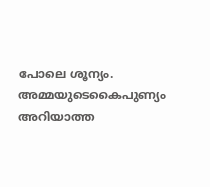പോലെ ശൂന്യം. അമ്മയുടെകൈപുണ്യം അറിയാത്ത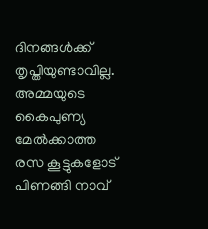ദിനങ്ങൾക്ക് തൃപ്തിയുണ്ടാവില്ല. അമ്മയുടെ കൈപുണ്യ മേൽക്കാത്ത രസ കൂട്ടുകളോട് പിണങ്ങി നാവ്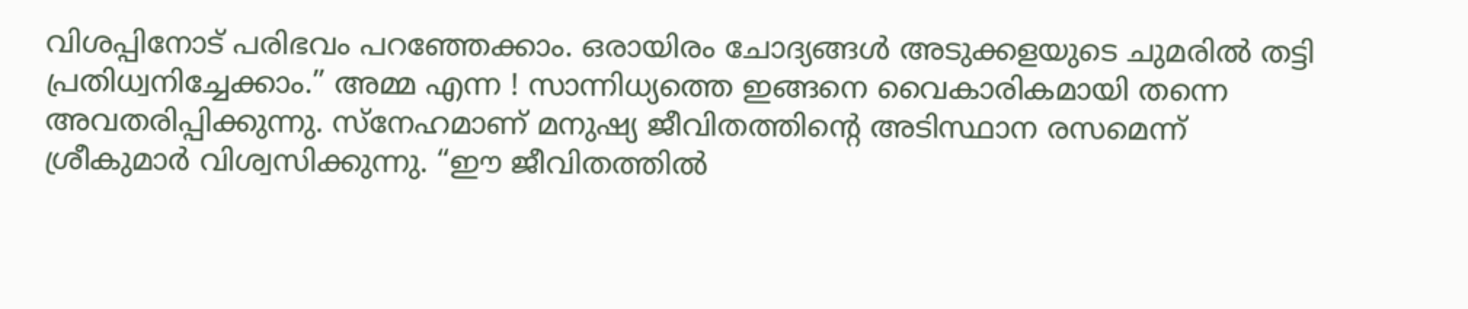വിശപ്പിനോട് പരിഭവം പറഞ്ഞേക്കാം. ഒരായിരം ചോദ്യങ്ങൾ അടുക്കളയുടെ ചുമരിൽ തട്ടി പ്രതിധ്വനിച്ചേക്കാം.” അമ്മ എന്ന ! സാന്നിധ്യത്തെ ഇങ്ങനെ വൈകാരികമായി തന്നെ അവതരിപ്പിക്കുന്നു. സ്നേഹമാണ് മനുഷ്യ ജീവിതത്തിന്റെ അടിസ്ഥാന രസമെന്ന് ശ്രീകുമാർ വിശ്വസിക്കുന്നു. “ഈ ജീവിതത്തിൽ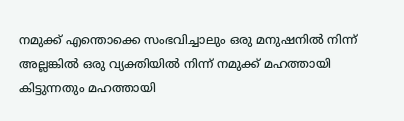നമുക്ക് എന്തൊക്കെ സംഭവിച്ചാലും ഒരു മനുഷനിൽ നിന്ന് അല്ലങ്കിൽ ഒരു വ്യക്തിയിൽ നിന്ന് നമുക്ക് മഹത്തായി കിട്ടുന്നതും മഹത്തായി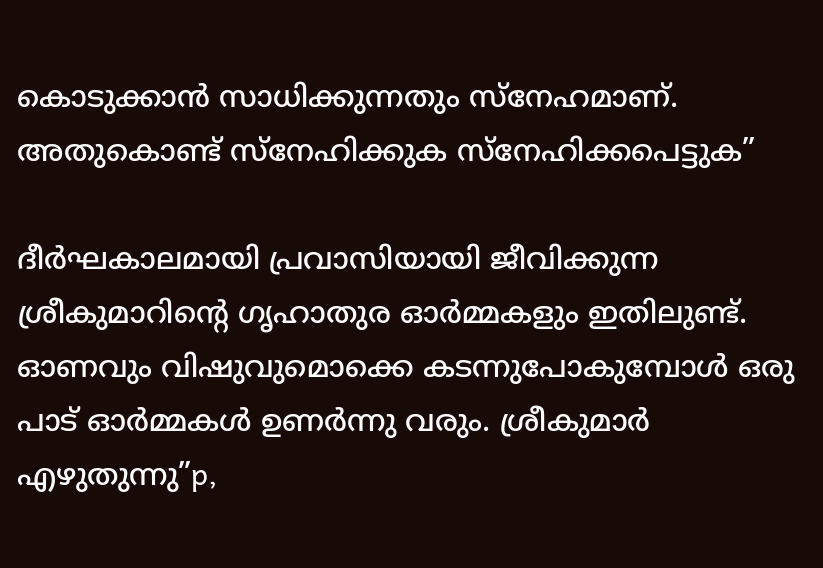കൊടുക്കാൻ സാധിക്കുന്നതും സ്നേഹമാണ്. അതുകൊണ്ട് സ്നേഹിക്കുക സ്നേഹിക്കപെട്ടുക”

ദീർഘകാലമായി പ്രവാസിയായി ജീവിക്കുന്ന ശ്രീകുമാറിന്റെ ഗൃഹാതുര ഓർമ്മകളും ഇതിലുണ്ട്. ഓണവും വിഷുവുമൊക്കെ കടന്നുപോകുമ്പോൾ ഒരു പാട് ഓർമ്മകൾ ഉണർന്നു വരും. ശ്രീകുമാർ എഴുതുന്നു”p,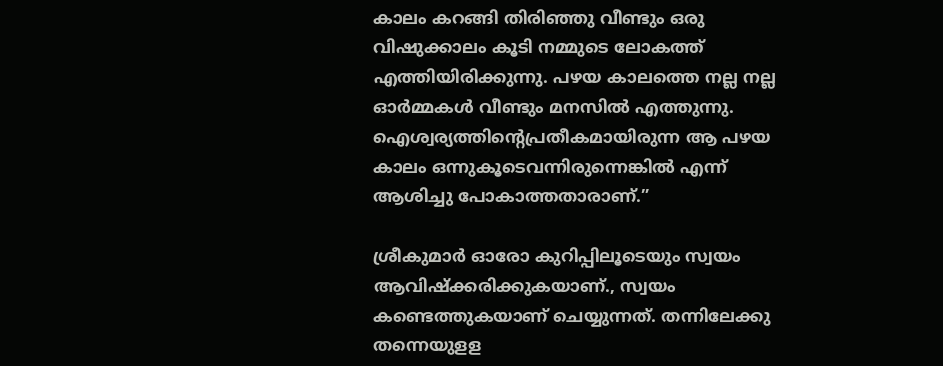കാലം കറങ്ങി തിരിഞ്ഞു വീണ്ടും ഒരു വിഷുക്കാലം കൂടി നമ്മുടെ ലോകത്ത് എത്തിയിരിക്കുന്നു. പഴയ കാലത്തെ നല്ല നല്ല ഓർമ്മകൾ വീണ്ടും മനസിൽ എത്തുന്നു. ഐശ്വര്യത്തിന്റെപ്രതീകമായിരുന്ന ആ പഴയ കാലം ഒന്നുകൂടെവന്നിരുന്നെങ്കിൽ എന്ന് ആശിച്ചു പോകാത്തതാരാണ്.”

ശ്രീകുമാർ ഓരോ കുറിപ്പിലൂടെയും സ്വയം ആവിഷ്ക്കരിക്കുകയാണ്., സ്വയം കണ്ടെത്തുകയാണ് ചെയ്യുന്നത്. തന്നിലേക്കു തന്നെയുളള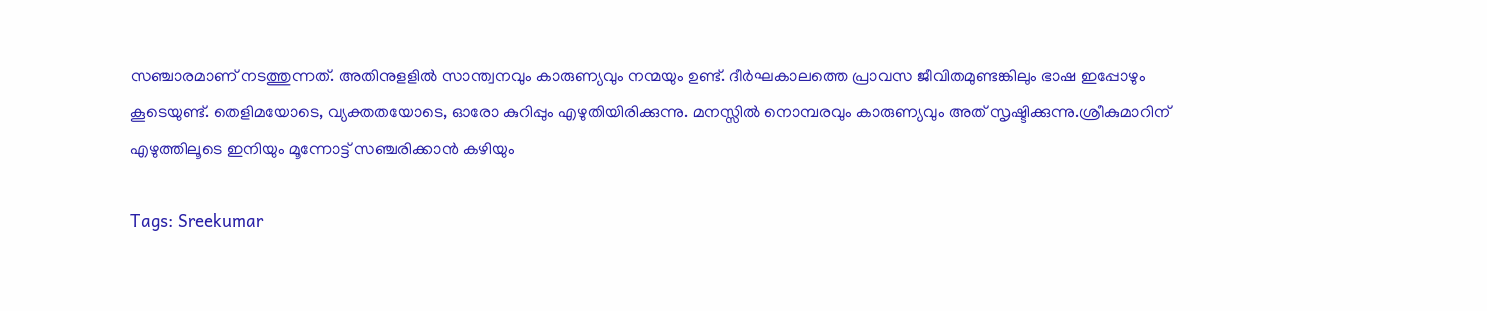സഞ്ചാരമാണ് നടത്തുന്നത്. അതിനുളളിൽ സാന്ത്വനവും കാരുണ്യവും നന്മയും ഉണ്ട്. ദീർഘകാലത്തെ പ്രാവസ ജീവിതമുണ്ടങ്കിലും ഭാഷ ഇപ്പോഴും കൂടെയുണ്ട്. തെളിമയോടെ, വ്യക്തതയോടെ, ഓരോ കുറിപ്പും എഴുതിയിരിക്കുന്നു. മനസ്സിൽ നൊമ്പരവും കാരുണ്യവും അത് സൃഷ്ടിക്കുന്നു.ശ്രീകുമാറിന് എഴുത്തിലൂടെ ഇനിയും മൂന്നോട്ട് സഞ്ചരിക്കാൻ കഴിയും

Tags: Sreekumar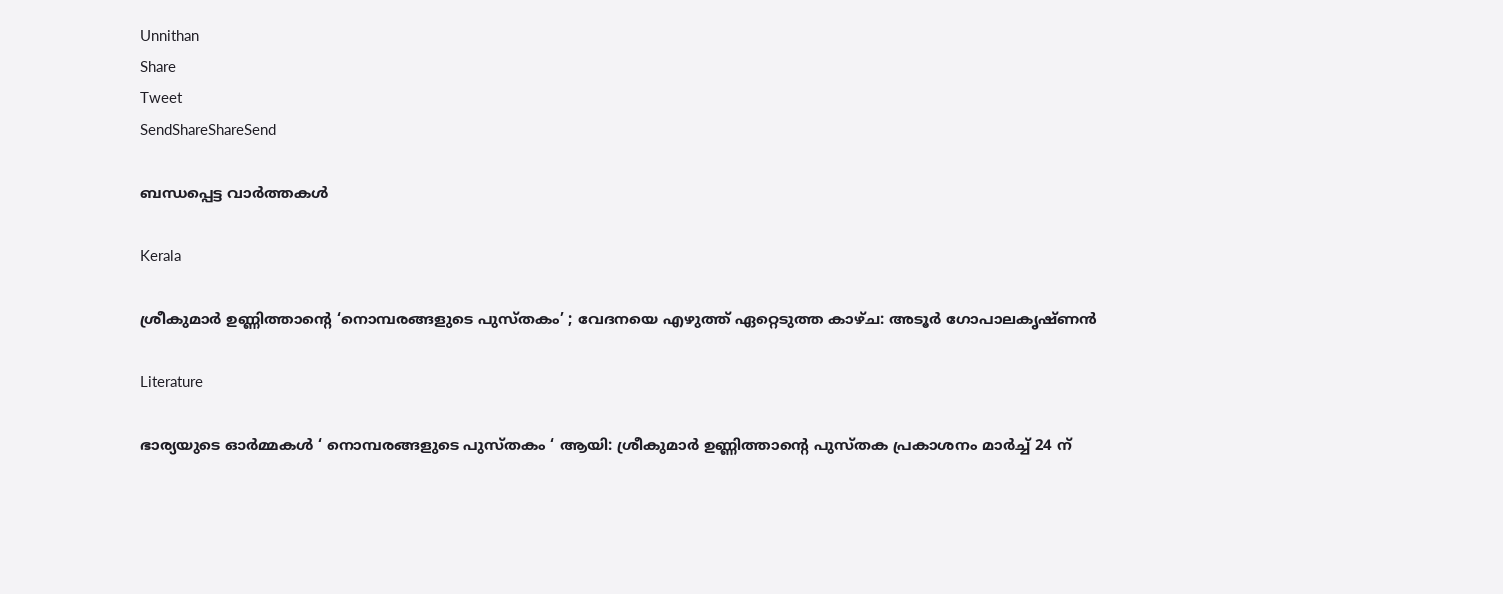Unnithan
Share
Tweet
SendShareShareSend

ബന്ധപ്പെട്ട വാര്‍ത്തകള്‍

Kerala

ശ്രീകുമാര്‍ ഉണ്ണിത്താന്റെ ‘നൊമ്പരങ്ങളുടെ പുസ്തകം’ ; വേദനയെ എഴുത്ത് ഏറ്റെടുത്ത കാഴ്ച: അടൂര്‍ ഗോപാലകൃഷ്ണന്‍

Literature

ഭാര്യയുടെ ഓര്‍മ്മകള്‍ ‘ നൊമ്പരങ്ങളുടെ പുസ്തകം ‘ ആയി: ശ്രീകുമാര്‍ ഉണ്ണിത്താന്റെ പുസ്തക പ്രകാശനം മാര്‍ച്ച് 24 ന്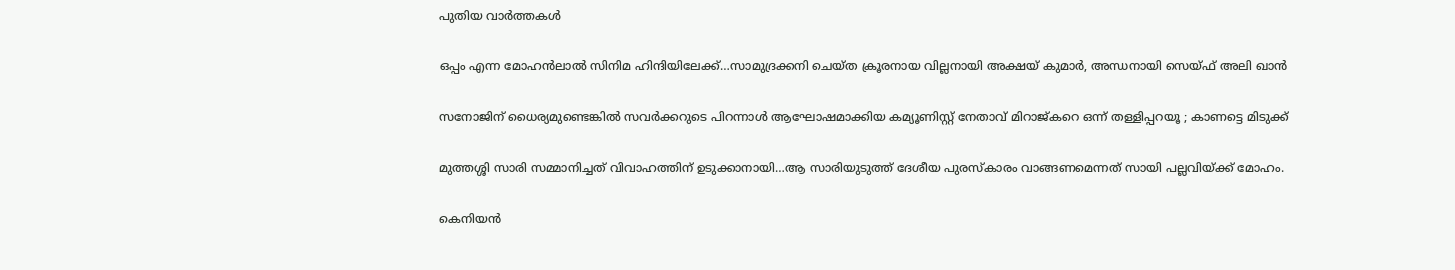പുതിയ വാര്‍ത്തകള്‍

ഒപ്പം എന്ന മോഹന്‍ലാല്‍ സിനിമ ഹിന്ദിയിലേക്ക്…സാമുദ്രക്കനി ചെയ്ത ക്രൂരനായ വില്ലനായി അക്ഷയ് കുമാര്‍, അന്ധനായി സെയ്ഫ് അലി ഖാന്‍

സനോജിന് ധൈര്യമുണ്ടെങ്കിൽ സവർക്കറുടെ പിറന്നാൾ ആഘോഷമാക്കിയ കമ്യൂണിസ്റ്റ് നേതാവ് മിറാജ്കറെ ഒന്ന് തള്ളിപ്പറയൂ ; കാണട്ടെ മിടുക്ക്

മുത്തശ്ശി സാരി സമ്മാനിച്ചത് വിവാഹത്തിന് ഉടുക്കാനായി…ആ സാരിയുടുത്ത് ദേശീയ പുരസ്കാരം വാങ്ങണമെന്നത് സായി പല്ലവിയ്‌ക്ക് മോഹം.

കെനിയന്‍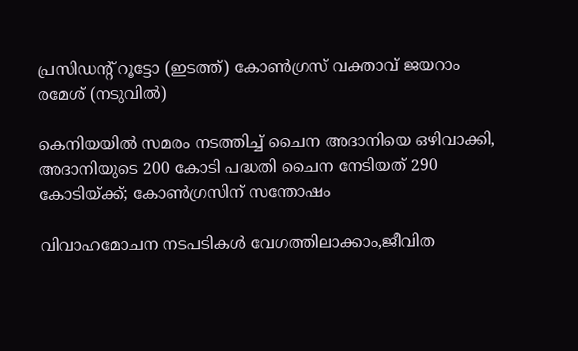പ്രസിഡന്‍റ് റൂട്ടോ (ഇടത്ത്) കോണ്‍ഗ്രസ് വക്താവ് ജയറാം രമേശ് (നടുവില്‍)

കെനിയയില്‍ സമരം നടത്തിച്ച് ചൈന അദാനിയെ ഒഴിവാക്കി, അദാനിയുടെ 200 കോടി പദ്ധതി ചൈന നേടിയത് 290 കോടിയ്‌ക്ക്; കോണ്‍ഗ്രസിന് സന്തോഷം

വിവാഹമോചന നടപടികള്‍ വേഗത്തിലാക്കാം,ജീവിത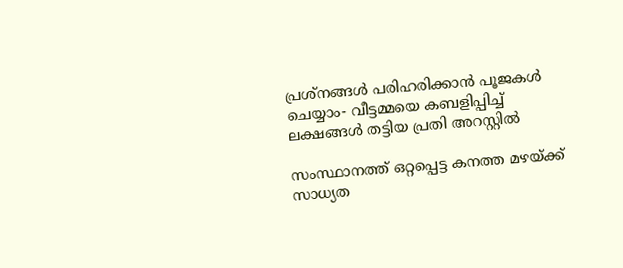പ്രശ്‌നങ്ങള്‍ പരിഹരിക്കാന്‍ പൂജകള്‍ ചെയ്യാം- വീട്ടമ്മയെ കബളിപ്പിച്ച് ലക്ഷങ്ങള്‍ തട്ടിയ പ്രതി അറസ്റ്റില്‍

സംസ്ഥാനത്ത് ഒറ്റപ്പെട്ട കനത്ത മഴയ്‌ക്ക് സാധ്യത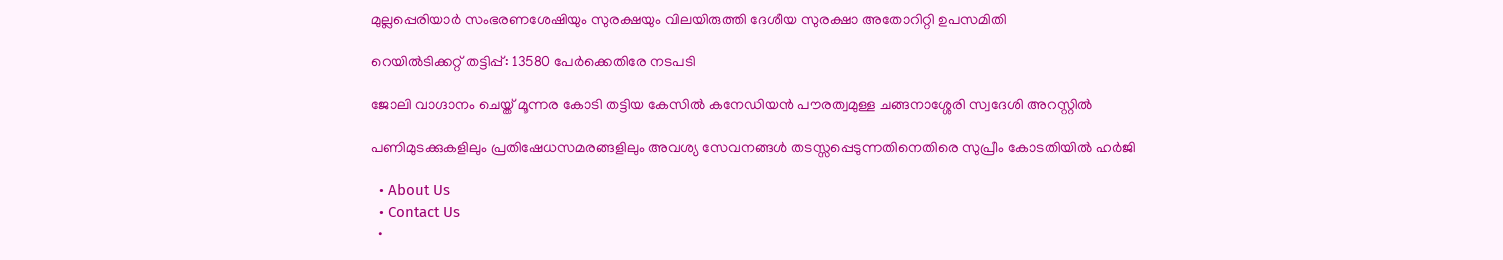മുല്ലപ്പെരിയാര്‍ സംഭരണശേഷിയും സുരക്ഷയും വിലയിരുത്തി ദേശീയ സുരക്ഷാ അതോറിറ്റി ഉപസമിതി

റെയിൽടിക്കറ്റ് തട്ടിപ്പ്: 13580 പേർക്കെതിരേ നടപടി

ജോലി വാഗ്ദാനം ചെയ്ത് മൂന്നര കോടി തട്ടിയ കേസില്‍ കനേഡിയന്‍ പൗരത്വമുള്ള ചങ്ങനാശ്ശേരി സ്വദേശി അറസ്റ്റില്‍

പണിമുടക്കുകളിലും പ്രതിഷേധസമരങ്ങളിലും അവശ്യ സേവനങ്ങള്‍ തടസ്സപ്പെടുന്നതിനെതിരെ സുപ്രീം കോടതിയില്‍ ഹര്‍ജി

  • About Us
  • Contact Us
  •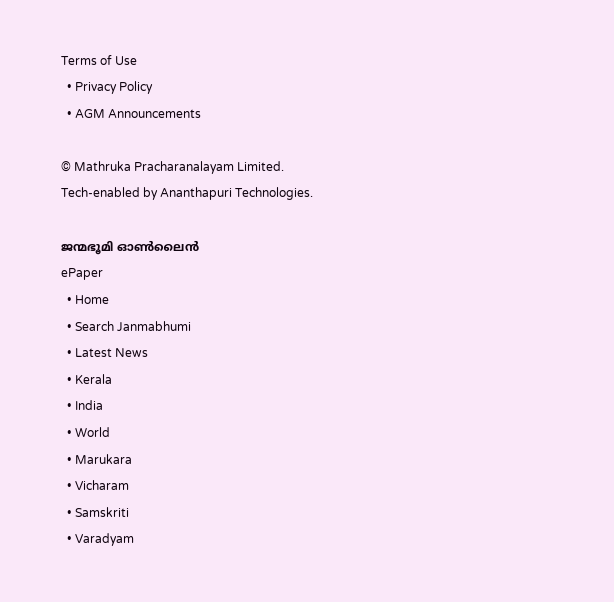Terms of Use
  • Privacy Policy
  • AGM Announcements

© Mathruka Pracharanalayam Limited.
Tech-enabled by Ananthapuri Technologies.

ജന്മഭൂമി ഓണ്‍ലൈന്‍
ePaper
  • Home
  • Search Janmabhumi
  • Latest News
  • Kerala
  • India
  • World
  • Marukara
  • Vicharam
  • Samskriti
  • Varadyam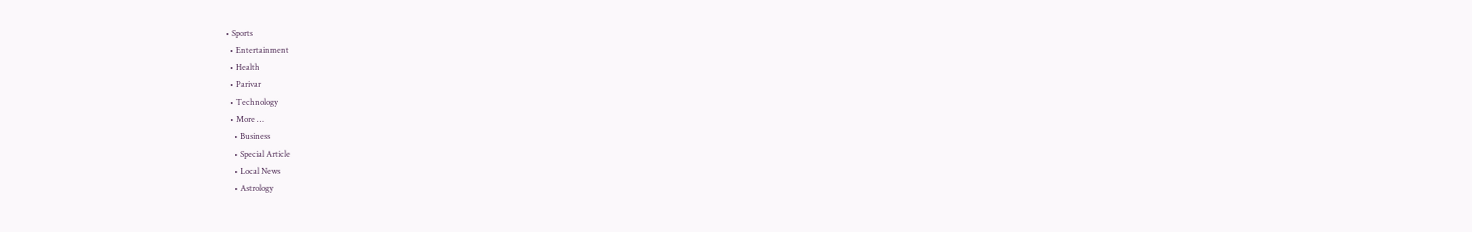• Sports
  • Entertainment
  • Health
  • Parivar
  • Technology
  • More …
    • Business
    • Special Article
    • Local News
    • Astrology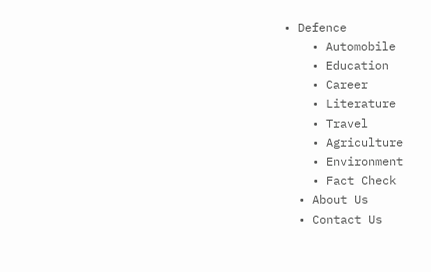• Defence
    • Automobile
    • Education
    • Career
    • Literature
    • Travel
    • Agriculture
    • Environment
    • Fact Check
  • About Us
  • Contact Us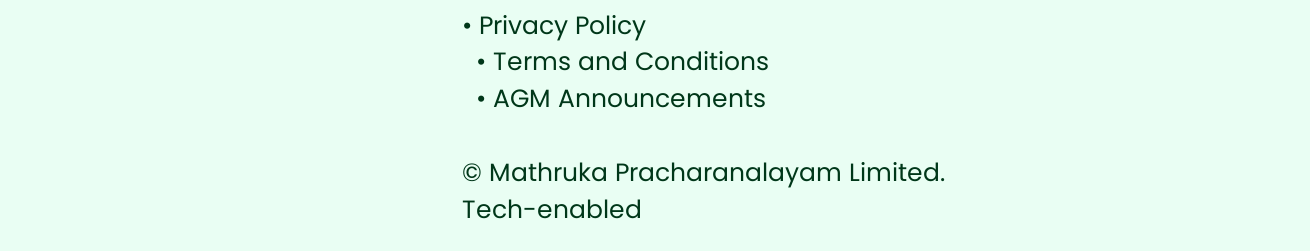• Privacy Policy
  • Terms and Conditions
  • AGM Announcements

© Mathruka Pracharanalayam Limited.
Tech-enabled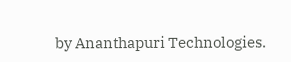by Ananthapuri Technologies.